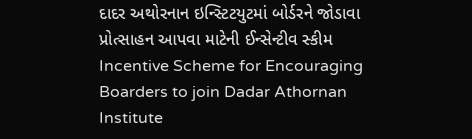દાદર અથોરનાન ઇન્સ્ટિટયુટમાં બોર્ડરને જોડાવા પ્રોત્સાહન આપવા માટેની ઈન્સેન્ટીવ સ્કીમ Incentive Scheme for Encouraging Boarders to join Dadar Athornan Institute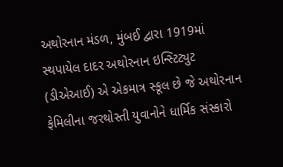અથોરનાન મંડળ, મુંબઈ દ્વારા 1919માં સ્થપાયેલ દાદર અથોરનાન ઇન્સ્ટિટ્યુટ (ડીએઆઈ) એ એકમાત્ર સ્કૂલ છે જે અથોરનાન ફેમિલીના જરથોસ્તી યુવાનોને ધાર્મિક સંસ્કારો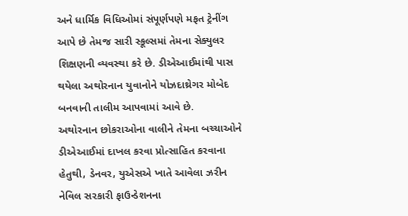અને ધાર્મિક વિધિઓમાં સંપૂર્ણપણે મફત ટ્રેનીંગ આપે છે તેમજ સારી સ્કૂલ્સમાં તેમના સેક્યુલર શિક્ષણની વ્યવસ્થા કરે છે. ડીએઆઈમાંથી પાસ થયેલા અથોરનાન યુવાનોને યોઝદાથ્રેગર મોબેદ બનવાની તાલીમ આપવામાં આવે છે.
અથોરનાન છોકરાઓના વાલીને તેમના બચ્ચાઓને ડીએઆઈમાં દાખલ કરવા પ્રોત્સાહિત કરવાના હેતુથી, ડેનવર, યુએસએ ખાતે આવેલા ઝરીન નેવિલ સરકારી ફાઉન્ડેશનના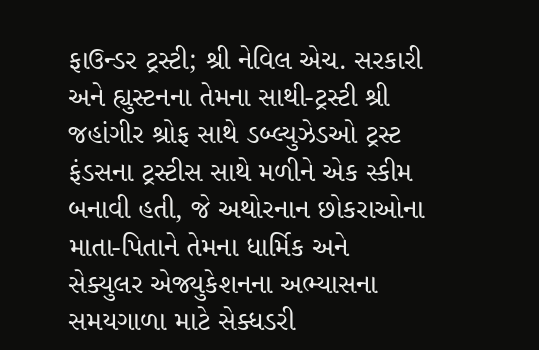ફાઉન્ડર ટ્રસ્ટી; શ્રી નેવિલ એચ. સરકારી અને હ્યુસ્ટનના તેમના સાથી-ટ્રસ્ટી શ્રી જહાંગીર શ્રોફ સાથે ડબ્લ્યુઝેડઓ ટ્રસ્ટ ફંડસના ટ્રસ્ટીસ સાથે મળીને એક સ્કીમ બનાવી હતી, જે અથોરનાન છોકરાઓના માતા-પિતાને તેમના ધાર્મિક અને સેક્યુલર એજ્યુકેશનના અભ્યાસના સમયગાળા માટે સેક્ધડરી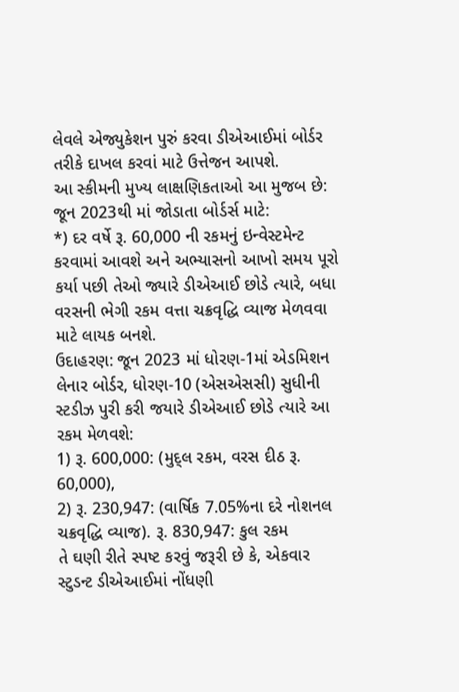લેવલે એજ્યુકેશન પુરું કરવા ડીએઆઈમાં બોર્ડર તરીકે દાખલ કરવાં માટે ઉત્તેજન આપશે.
આ સ્કીમની મુખ્ય લાક્ષણિકતાઓ આ મુજબ છે:
જૂન 2023થી માં જોડાતા બોર્ડર્સ માટે:
*) દર વર્ષે રૂ. 60,000 ની રકમનું ઇન્વેસ્ટમેન્ટ કરવામાં આવશે અને અભ્યાસનો આખો સમય પૂરો કર્યા પછી તેઓ જ્યારે ડીએઆઈ છોડે ત્યારે, બધા વરસની ભેગી રકમ વત્તા ચક્રવૃદ્ધિ વ્યાજ મેળવવા માટે લાયક બનશે.
ઉદાહરણ: જૂન 2023 માં ધોરણ-1માં એડમિશન લેનાર બોર્ડર, ધોરણ-10 (એસએસસી) સુધીની સ્ટડીઝ પુરી કરી જયારે ડીએઆઈ છોડે ત્યારે આ રકમ મેળવશે:
1) રૂ. 600,000: (મુદ્લ રકમ, વરસ દીઠ રૂ. 60,000),
2) રૂ. 230,947: (વાર્ષિક 7.05%ના દરે નોશનલ ચક્રવૃદ્ધિ વ્યાજ). રૂ. 830,947: કુલ રકમ
તે ઘણી રીતે સ્પષ્ટ કરવું જરૂરી છે કે, એકવાર સ્ટુડન્ટ ડીએઆઈમાં નોંધણી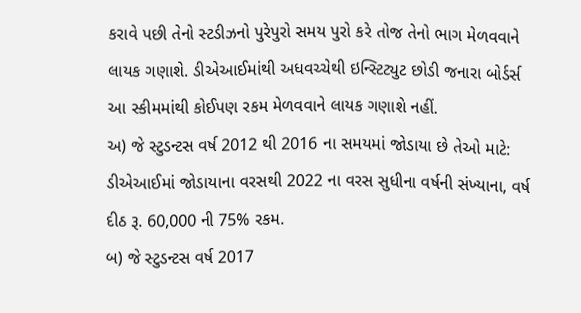કરાવે પછી તેનો સ્ટડીઝનો પુરેપુરો સમય પુરો કરે તોજ તેનો ભાગ મેળવવાને લાયક ગણાશે. ડીએઆઈમાંથી અધવચ્ચેથી ઇન્સ્ટિટ્યુટ છોડી જનારા બોર્ડર્સ આ સ્કીમમાંથી કોઈપણ રકમ મેળવવાને લાયક ગણાશે નહીં.
અ) જે સ્ટુડન્ટસ વર્ષ 2012 થી 2016 ના સમયમાં જોડાયા છે તેઓ માટે: ડીએઆઈમાં જોડાયાના વરસથી 2022 ના વરસ સુધીના વર્ષની સંખ્યાના, વર્ષ દીઠ રૂ. 60,000 ની 75% રકમ.
બ) જે સ્ટુડન્ટસ વર્ષ 2017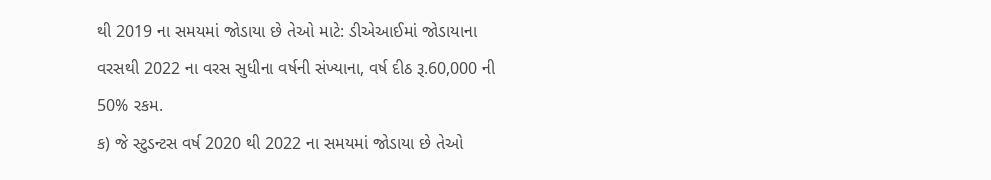થી 2019 ના સમયમાં જોડાયા છે તેઓ માટે: ડીએઆઈમાં જોડાયાના વરસથી 2022 ના વરસ સુધીના વર્ષની સંખ્યાના, વર્ષ દીઠ રૂ.60,000 ની 50% રકમ.
ક) જે સ્ટુડન્ટસ વર્ષ 2020 થી 2022 ના સમયમાં જોડાયા છે તેઓ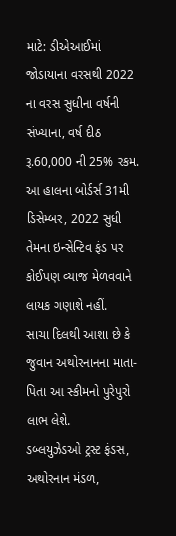માટે: ડીએઆઈમાં જોડાયાના વરસથી 2022 ના વરસ સુધીના વર્ષની સંખ્યાના, વર્ષ દીઠ રૂ.60,000 ની 25% રકમ.
આ હાલના બોર્ડર્સ 31મી ડિસેમ્બર, 2022 સુધી તેમના ઇન્સેન્ટિવ ફંડ પર કોઈપણ વ્યાજ મેળવવાને લાયક ગણાશે નહીં.
સાચા દિલથી આશા છે કે જુવાન અથોરનાનના માતા-પિતા આ સ્કીમનો પુરેપુરો લાભ લેશે.
ડબ્લયુઝેડઓ ટ્રસ્ટ ફંડસ,                                                    અથોરનાન મંડળ,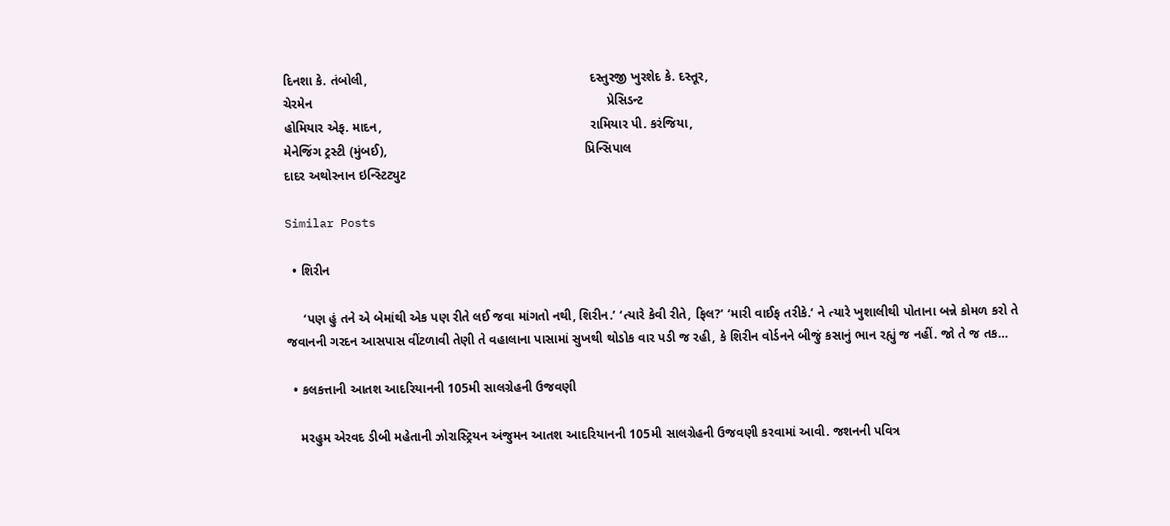દિનશા કે. તંબોલી,                                                              દસ્તુરજી ખુરશેદ કે. દસ્તૂર,
ચેરમેન                                                                                  પ્રેસિડન્ટ
હોમિયાર એફ. માદન,                                                          રામિયાર પી. કરંજિયા,
મેનેજિંગ ટ્રસ્ટી (મુંબઈ),                                                       પ્રિન્સિપાલ
દાદર અથોરનાન ઇન્સ્ટિટ્યુટ

Similar Posts

  • શિરીન

     ‘પણ હું તને એ બેમાંથી એક પણ રીતે લઈ જવા માંગતો નથી, શિરીન.’ ‘ત્યારે કેવી રીતે, ફિલ?’ ‘મારી વાઈફ તરીકે.’ ને ત્યારે ખુશાલીથી પોતાના બન્ને કોમળ કરો તે જવાનની ગરદન આસપાસ વીંટળાવી તેણી તે વહાલાના પાસામાં સુખથી થોડોક વાર પડી જ રહી, કે શિરીન વોર્ડનને બીજું કસાનું ભાન રહ્યું જ નહીં. જો તે જ તક…

  • કલકત્તાની આતશ આદરિયાનની 105મી સાલગ્રેહની ઉજવણી

    મરહુમ એરવદ ડીબી મહેતાની ઝોરાસ્ટ્રિયન અંજુમન આતશ આદરિયાનની 105મી સાલગ્રેહની ઉજવણી કરવામાં આવી. જશનની પવિત્ર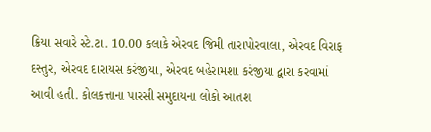ક્રિયા સવારે સ્ટે.ટા. 10.00 કલાકે એરવદ જિમી તારાપોરવાલા, એરવદ વિરાફ દસ્તુર, એરવદ દારાયસ કરંજીયા, એરવદ બહેરામશા કરંજીયા દ્વારા કરવામાં આવી હતી. કોલકત્તાના પારસી સમુદાયના લોકો આતશ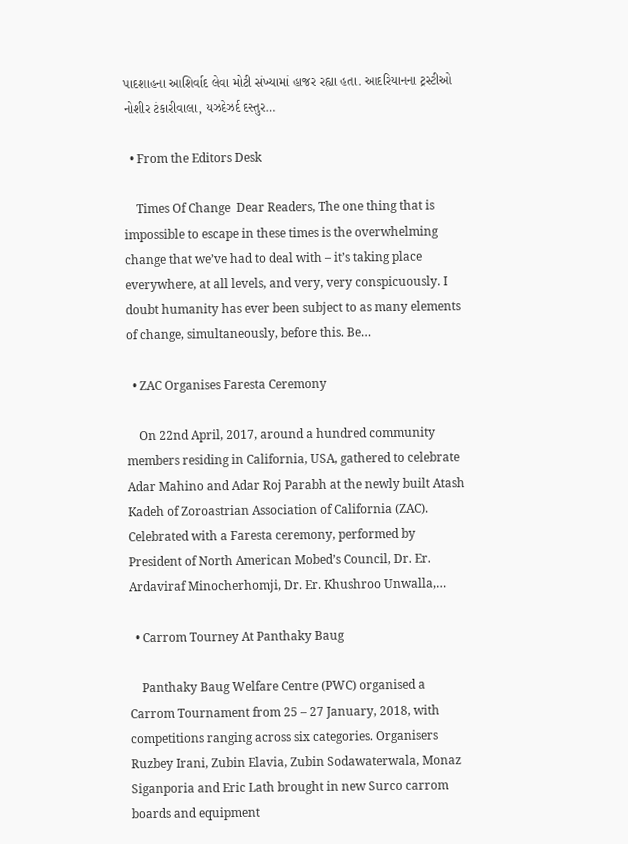પાદશાહના આશિર્વાદ લેવા મોટી સંખ્યામાં હાજર રહ્યા હતા. આદરિયાનના ટ્રસ્ટીઓ નોશીર ટંકારીવાલા, યઝદેઝર્દ દસ્તુર…

  • From the Editors Desk

    Times Of Change  Dear Readers, The one thing that is impossible to escape in these times is the overwhelming change that we’ve had to deal with – it’s taking place everywhere, at all levels, and very, very conspicuously. I doubt humanity has ever been subject to as many elements of change, simultaneously, before this. Be…

  • ZAC Organises Faresta Ceremony

    On 22nd April, 2017, around a hundred community members residing in California, USA, gathered to celebrate Adar Mahino and Adar Roj Parabh at the newly built Atash Kadeh of Zoroastrian Association of California (ZAC). Celebrated with a Faresta ceremony, performed by President of North American Mobed’s Council, Dr. Er. Ardaviraf Minocherhomji, Dr. Er. Khushroo Unwalla,…

  • Carrom Tourney At Panthaky Baug

    Panthaky Baug Welfare Centre (PWC) organised a Carrom Tournament from 25 – 27 January, 2018, with competitions ranging across six categories. Organisers Ruzbey Irani, Zubin Elavia, Zubin Sodawaterwala, Monaz Siganporia and Eric Lath brought in new Surco carrom boards and equipment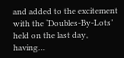and added to the excitement with the ‘Doubles-By-Lots’ held on the last day, having…